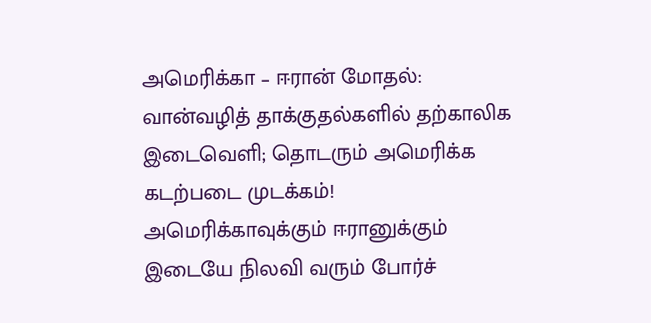அமெரிக்கா – ஈரான் மோதல்: வான்வழித் தாக்குதல்களில் தற்காலிக இடைவெளி; தொடரும் அமெரிக்க கடற்படை முடக்கம்!
அமெரிக்காவுக்கும் ஈரானுக்கும் இடையே நிலவி வரும் போர்ச்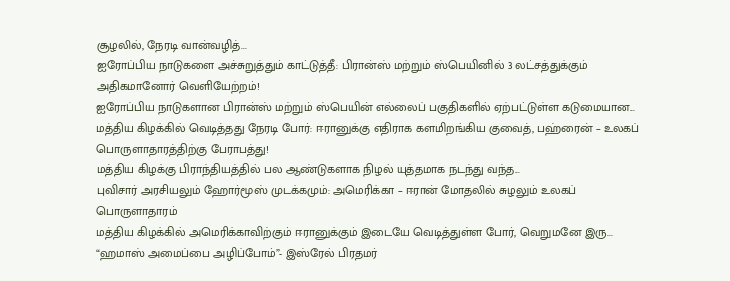சூழலில், நேரடி வான்வழித்...
ஐரோப்பிய நாடுகளை அச்சுறுத்தும் காட்டுத்தீ: பிரான்ஸ் மற்றும் ஸ்பெயினில் 3 லட்சத்துக்கும் அதிகமானோர் வெளியேற்றம்!
ஐரோப்பிய நாடுகளான பிரான்ஸ் மற்றும் ஸ்பெயின் எல்லைப் பகுதிகளில் ஏற்பட்டுள்ள கடுமையான...
மத்திய கிழக்கில் வெடித்தது நேரடி போர்: ஈரானுக்கு எதிராக களமிறங்கிய குவைத், பஹ்ரைன் – உலகப் பொருளாதாரத்திற்கு பேராபத்து!
மத்திய கிழக்கு பிராந்தியத்தில் பல ஆண்டுகளாக நிழல் யுத்தமாக நடந்து வந்த...
புவிசார் அரசியலும் ஹோர்மூஸ் முடக்கமும்: அமெரிக்கா – ஈரான் மோதலில் சுழலும் உலகப் பொருளாதாரம்
மத்திய கிழக்கில் அமெரிக்காவிற்கும் ஈரானுக்கும் இடையே வெடித்துள்ள போர், வெறுமனே இரு...
“ஹமாஸ் அமைப்பை அழிப்போம்”- இஸ்ரேல் பிரதமர்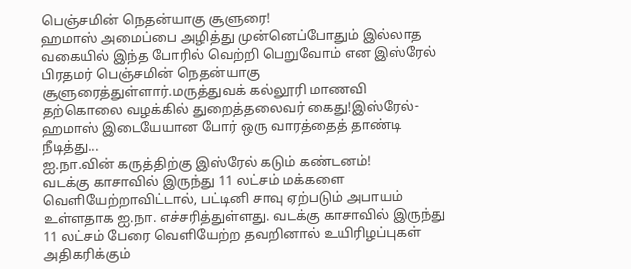பெஞ்சமின் நெதன்யாகு சூளுரை!
ஹமாஸ் அமைப்பை அழித்து முன்னெப்போதும் இல்லாத வகையில் இந்த போரில் வெற்றி பெறுவோம் என இஸ்ரேல் பிரதமர் பெஞ்சமின் நெதன்யாகு சூளுரைத்துள்ளார்.மருத்துவக் கல்லூரி மாணவி தற்கொலை வழக்கில் துறைத்தலைவர் கைது!இஸ்ரேல்- ஹமாஸ் இடையேயான போர் ஒரு வாரத்தைத் தாண்டி நீடித்து...
ஐ.நா.வின் கருத்திற்கு இஸ்ரேல் கடும் கண்டனம்!
வடக்கு காசாவில் இருந்து 11 லட்சம் மக்களை வெளியேற்றாவிட்டால், பட்டினி சாவு ஏற்படும் அபாயம் உள்ளதாக ஐ.நா. எச்சரித்துள்ளது. வடக்கு காசாவில் இருந்து 11 லட்சம் பேரை வெளியேற்ற தவறினால் உயிரிழப்புகள் அதிகரிக்கும்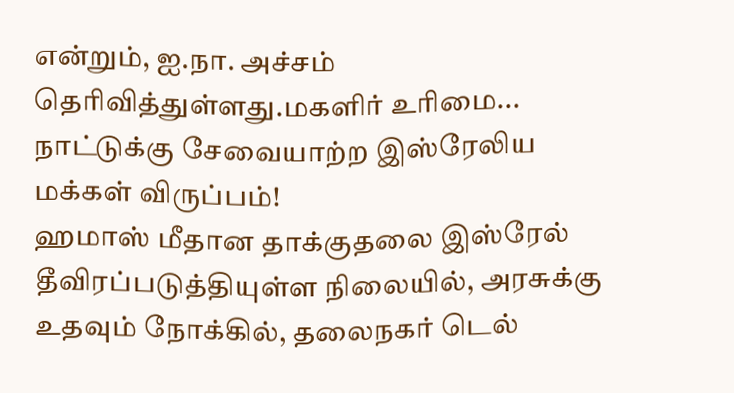என்றும், ஐ.நா. அச்சம் தெரிவித்துள்ளது.மகளிர் உரிமை...
நாட்டுக்கு சேவையாற்ற இஸ்ரேலிய மக்கள் விருப்பம்!
ஹமாஸ் மீதான தாக்குதலை இஸ்ரேல் தீவிரப்படுத்தியுள்ள நிலையில், அரசுக்கு உதவும் நோக்கில், தலைநகர் டெல்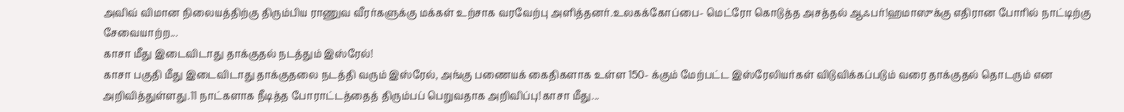அவிவ் விமான நிலையத்திற்கு திரும்பிய ராணுவ வீரர்களுக்கு மக்கள் உற்சாக வரவேற்பு அளித்தனர்.உலகக்கோப்பை- மெட்ரோ கொடுத்த அசத்தல் ஆஃபர்!ஹமாஸுக்கு எதிரான போரில் நாட்டிற்கு சேவையாற்ற...
காசா மீது இடைவிடாது தாக்குதல் நடத்தும் இஸ்ரேல்!
காசா பகுதி மீது இடைவிடாது தாக்குதலை நடத்தி வரும் இஸ்ரேல், அங்கு பணையக் கைதிகளாக உள்ள 150- க்கும் மேற்பட்ட இஸ்ரேலியர்கள் விடுவிக்கப்படும் வரை தாக்குதல் தொடரும் என அறிவித்துள்ளது.11 நாட்களாக நீடித்த போராட்டத்தைத் திரும்பப் பெறுவதாக அறிவிப்பு!காசா மீது...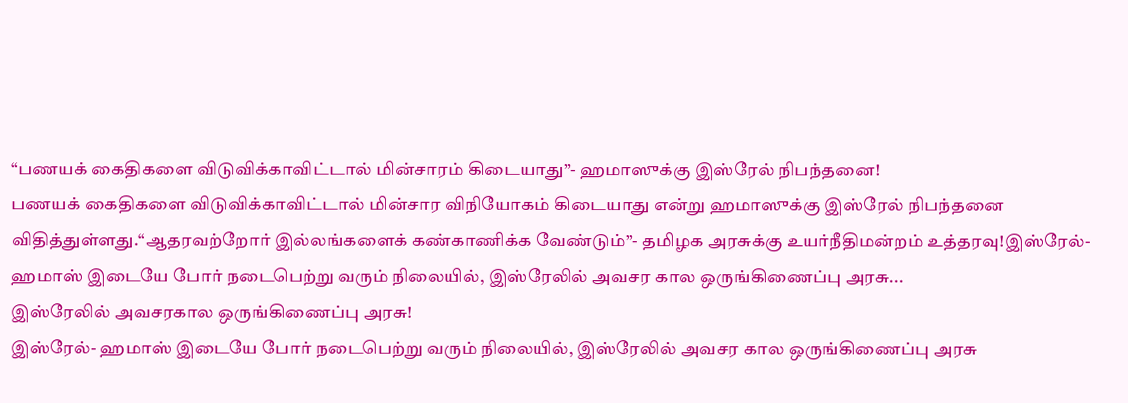“பணயக் கைதிகளை விடுவிக்காவிட்டால் மின்சாரம் கிடையாது”- ஹமாஸுக்கு இஸ்ரேல் நிபந்தனை!
பணயக் கைதிகளை விடுவிக்காவிட்டால் மின்சார விநியோகம் கிடையாது என்று ஹமாஸுக்கு இஸ்ரேல் நிபந்தனை விதித்துள்ளது.“ஆதரவற்றோர் இல்லங்களைக் கண்காணிக்க வேண்டும்”- தமிழக அரசுக்கு உயர்நீதிமன்றம் உத்தரவு!இஸ்ரேல்- ஹமாஸ் இடையே போர் நடைபெற்று வரும் நிலையில், இஸ்ரேலில் அவசர கால ஒருங்கிணைப்பு அரசு...
இஸ்ரேலில் அவசரகால ஒருங்கிணைப்பு அரசு!
இஸ்ரேல்- ஹமாஸ் இடையே போர் நடைபெற்று வரும் நிலையில், இஸ்ரேலில் அவசர கால ஒருங்கிணைப்பு அரசு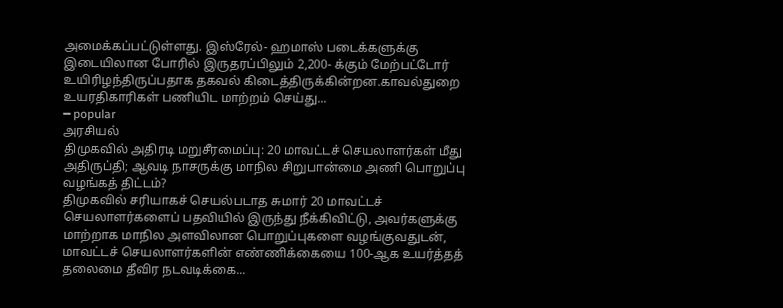அமைக்கப்பட்டுள்ளது. இஸ்ரேல்- ஹமாஸ் படைக்களுக்கு இடையிலான போரில் இருதரப்பிலும் 2,200- க்கும் மேற்பட்டோர் உயிரிழந்திருப்பதாக தகவல் கிடைத்திருக்கின்றன.காவல்துறை உயரதிகாரிகள் பணியிட மாற்றம் செய்து...
━ popular
அரசியல்
திமுகவில் அதிரடி மறுசீரமைப்பு: 20 மாவட்டச் செயலாளர்கள் மீது அதிருப்தி; ஆவடி நாசருக்கு மாநில சிறுபான்மை அணி பொறுப்பு வழங்கத் திட்டம்?
திமுகவில் சரியாகச் செயல்படாத சுமார் 20 மாவட்டச் செயலாளர்களைப் பதவியில் இருந்து நீக்கிவிட்டு, அவர்களுக்கு மாற்றாக மாநில அளவிலான பொறுப்புகளை வழங்குவதுடன், மாவட்டச் செயலாளர்களின் எண்ணிக்கையை 100-ஆக உயர்த்தத் தலைமை தீவிர நடவடிக்கை...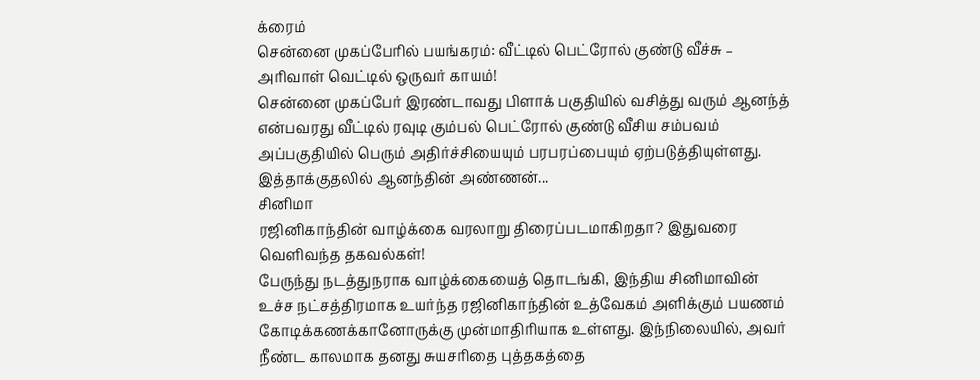க்ரைம்
சென்னை முகப்பேரில் பயங்கரம்: வீட்டில் பெட்ரோல் குண்டு வீச்சு – அரிவாள் வெட்டில் ஒருவர் காயம்!
சென்னை முகப்பேர் இரண்டாவது பிளாக் பகுதியில் வசித்து வரும் ஆனந்த் என்பவரது வீட்டில் ரவுடி கும்பல் பெட்ரோல் குண்டு வீசிய சம்பவம் அப்பகுதியில் பெரும் அதிர்ச்சியையும் பரபரப்பையும் ஏற்படுத்தியுள்ளது. இத்தாக்குதலில் ஆனந்தின் அண்ணன்...
சினிமா
ரஜினிகாந்தின் வாழ்க்கை வரலாறு திரைப்படமாகிறதா? இதுவரை வெளிவந்த தகவல்கள்!
பேருந்து நடத்துநராக வாழ்க்கையைத் தொடங்கி, இந்திய சினிமாவின் உச்ச நட்சத்திரமாக உயர்ந்த ரஜினிகாந்தின் உத்வேகம் அளிக்கும் பயணம் கோடிக்கணக்கானோருக்கு முன்மாதிரியாக உள்ளது. இந்நிலையில், அவர் நீண்ட காலமாக தனது சுயசரிதை புத்தகத்தை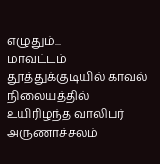எழுதும்...
மாவட்டம்
தூத்துக்குடியில் காவல் நிலையத்தில் உயிரிழந்த வாலிபர் அருணாச்சலம்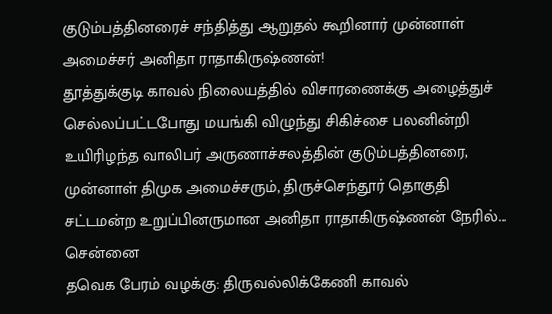குடும்பத்தினரைச் சந்தித்து ஆறுதல் கூறினார் முன்னாள் அமைச்சர் அனிதா ராதாகிருஷ்ணன்!
தூத்துக்குடி காவல் நிலையத்தில் விசாரணைக்கு அழைத்துச் செல்லப்பட்டபோது மயங்கி விழுந்து சிகிச்சை பலனின்றி உயிரிழந்த வாலிபர் அருணாச்சலத்தின் குடும்பத்தினரை, முன்னாள் திமுக அமைச்சரும், திருச்செந்தூர் தொகுதி சட்டமன்ற உறுப்பினருமான அனிதா ராதாகிருஷ்ணன் நேரில்...
சென்னை
தவெக பேரம் வழக்கு: திருவல்லிக்கேணி காவல்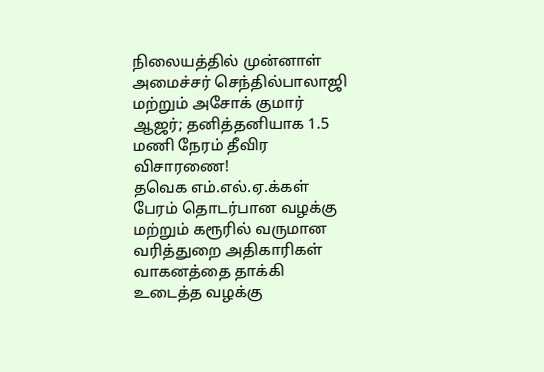நிலையத்தில் முன்னாள் அமைச்சர் செந்தில்பாலாஜி மற்றும் அசோக் குமார் ஆஜர்; தனித்தனியாக 1.5 மணி நேரம் தீவிர விசாரணை!
தவெக எம்.எல்.ஏ.க்கள் பேரம் தொடர்பான வழக்கு மற்றும் கரூரில் வருமான வரித்துறை அதிகாரிகள் வாகனத்தை தாக்கி உடைத்த வழக்கு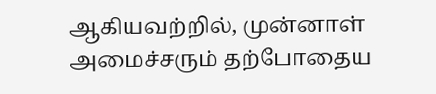ஆகியவற்றில், முன்னாள் அமைச்சரும் தற்போதைய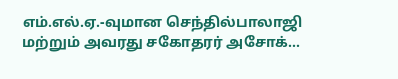எம்.எல்.ஏ.-வுமான செந்தில்பாலாஜி மற்றும் அவரது சகோதரர் அசோக்...